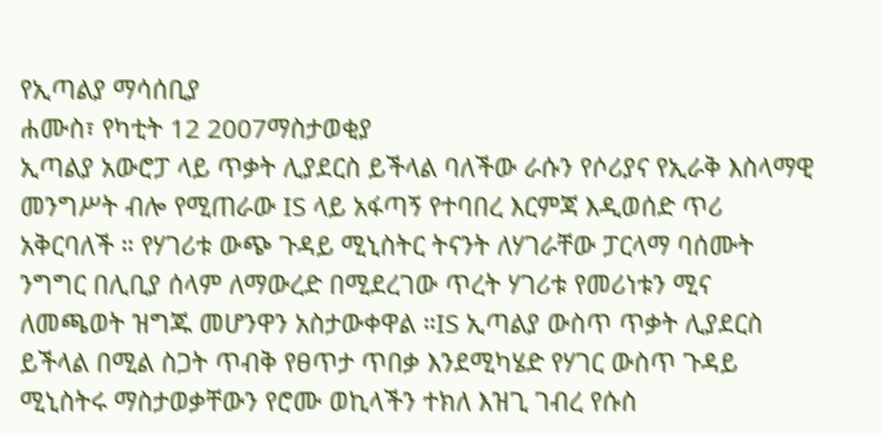የኢጣልያ ማሳሰቢያ
ሐሙስ፣ የካቲት 12 2007ማስታወቂያ
ኢጣልያ አውሮፓ ላይ ጥቃት ሊያደርስ ይችላል ባለችው ራሱን የሶሪያና የኢራቅ እስላማዊ መንግሥት ብሎ የሚጠራው IS ላይ አፋጣኝ የተባበረ እርምጃ እዲወሰድ ጥሪ አቅርባለች ። የሃገሪቱ ውጭ ጉዳይ ሚኒስትር ትናንት ለሃገራቸው ፓርላማ ባሰሙት ንግግር በሊቢያ ሰላም ለማውረድ በሚደረገው ጥረት ሃገሪቱ የመሪነቱን ሚና ለመጫወት ዝግጁ መሆንዋን አስታውቀዋል ።IS ኢጣልያ ውስጥ ጥቃት ሊያደርስ ይችላል በሚል ስጋት ጥብቅ የፀጥታ ጥበቃ እንደሚካሄድ የሃገር ውስጥ ጉዳይ ሚኒስትሩ ማስታወቃቸውን የሮሙ ወኪላችን ተክለ እዝጊ ገብረ የሱስ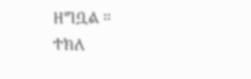ዘግቧል ።
ተክለ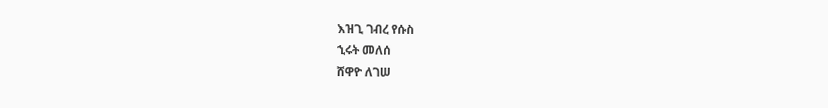እዝጊ ገብረ የሱስ
ኂሩት መለሰ
ሸዋዮ ለገሠ